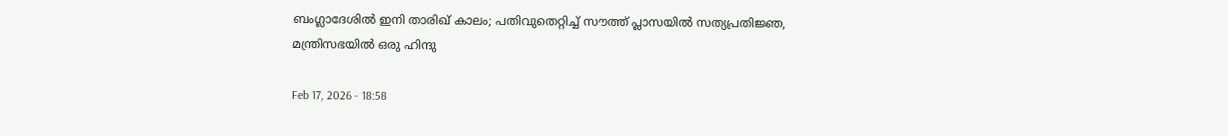ബംഗ്ലാദേശിൽ ഇനി താരിഖ് കാലം; പതിവുതെറ്റിച്ച് സൗത്ത് പ്ലാസയിൽ സത്യപ്രതിജ്ഞ, മന്ത്രിസഭയിൽ ഒരു ഹിന്ദു

Feb 17, 2026 - 18:58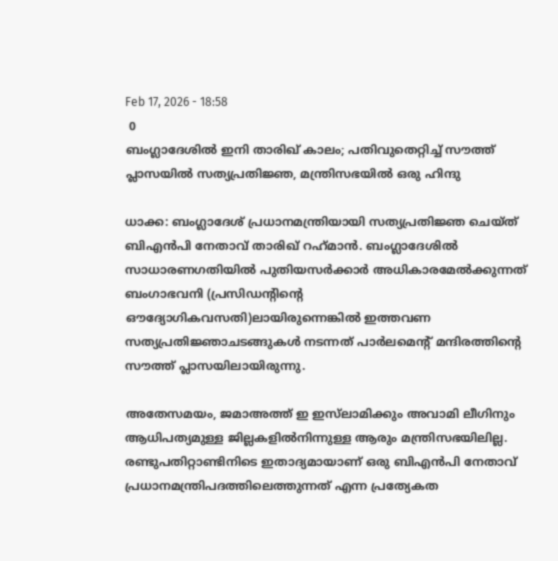Feb 17, 2026 - 18:58
 0
ബംഗ്ലാദേശിൽ ഇനി താരിഖ് കാലം; പതിവുതെറ്റിച്ച് സൗത്ത് പ്ലാസയിൽ സത്യപ്രതിജ്ഞ, മന്ത്രിസഭയിൽ ഒരു ഹിന്ദു

ധാക്ക: ബംഗ്ലാദേശ് പ്രധാനമന്ത്രിയായി സത്യപ്രതിജ്ഞ ചെയ്ത് ബിഎൻപി നേതാവ് താരിഖ് റഹ്‌മാൻ. ബംഗ്ലാദേശിൽ സാധാരണഗതിയിൽ പുതിയസർക്കാർ അധികാരമേൽക്കുന്നത് ബംഗാഭവനി (പ്രസിഡന്റിന്റെ ഔദ്യോഗികവസതി)ലായിരുന്നെങ്കിൽ ഇത്തവണ സത്യപ്രതിജ്ഞാചടങ്ങുകൾ നടന്നത് പാർലമെന്റ് മന്ദിരത്തിന്റെ സൗത്ത് പ്ലാസയിലായിരുന്നു.

അതേസമയം, ജമാഅത്ത് ഇ ഇസ്‌ലാമിക്കും അവാമി ലീഗിനും ആധിപത്യമുള്ള ജില്ലകളിൽനിന്നുള്ള ആരും മന്ത്രിസഭയിലില്ല. രണ്ടുപതിറ്റാണ്ടിനിടെ ഇതാദ്യമായാണ് ഒരു ബിഎൻപി നേതാവ് പ്രധാനമന്ത്രിപദത്തിലെത്തുന്നത് എന്ന പ്രത്യേകത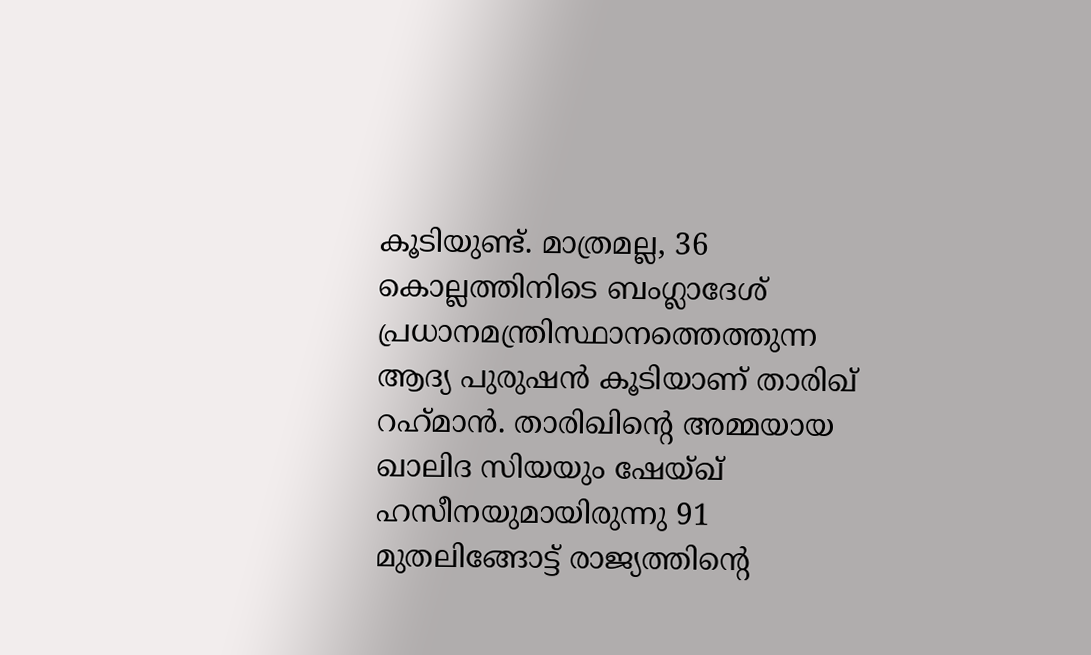കൂടിയുണ്ട്. മാത്രമല്ല, 36 കൊല്ലത്തിനിടെ ബംഗ്ലാദേശ് പ്രധാനമന്ത്രിസ്ഥാനത്തെത്തുന്ന ആദ്യ പുരുഷൻ കൂടിയാണ് താരിഖ് റഹ്‌മാൻ. താരിഖിന്റെ അമ്മയായ ഖാലിദ സിയയും ഷേയ്ഖ് ഹസീനയുമായിരുന്നു 91 മുതലിങ്ങോട്ട് രാജ്യത്തിന്റെ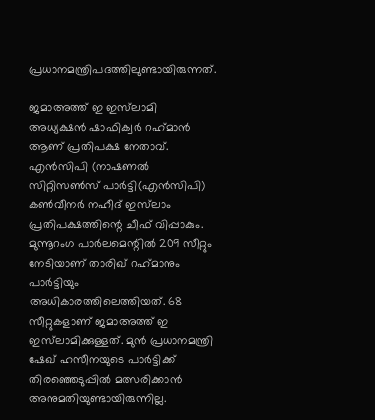പ്രധാനമന്ത്രിപദത്തിലുണ്ടായിരുന്നത്.

ജമാഅത്ത് ഇ ഇസ്‌ലാമി അധ്യക്ഷൻ ഷാഫിക്വർ റഹ്‌മാൻ ആണ് പ്രതിപക്ഷ നേതാവ്. എൻസിപി (നാഷണൽ സിറ്റിസൺസ് പാർട്ടി(എൻസിപി) കൺവീനർ നഹീദ് ഇസ്‌ലാം പ്രതിപക്ഷത്തിന്റെ ചീഫ് വിപ്പാകും. മുന്നൂറംഗ പാർലമെന്റിൽ 209 സീറ്റും നേടിയാണ് താരിഖ് റഹ്‌മാനും പാർട്ടിയും അധികാരത്തിലെത്തിയത്. 68 സീറ്റുകളാണ് ജമാഅത്ത് ഇ ഇസ്‌ലാമിക്കുള്ളത്. മുൻ പ്രധാനമന്ത്രി ഷേഖ് ഹസീനയുടെ പാർട്ടിക്ക് തിരഞ്ഞെടുപ്പിൽ മത്സരിക്കാൻ അനുമതിയുണ്ടായിരുന്നില്ല.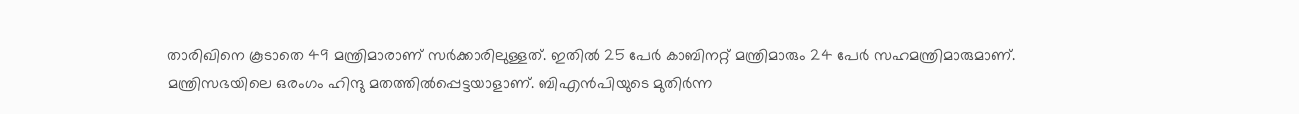താരിഖിനെ കൂടാതെ 49 മന്ത്രിമാരാണ് സർക്കാരിലുള്ളത്. ഇതിൽ 25 പേർ കാബിനറ്റ് മന്ത്രിമാരും 24 പേർ സഹമന്ത്രിമാരുമാണ്. മന്ത്രിസഭയിലെ ഒരംഗം ഹിന്ദു മതത്തിൽപ്പെട്ടയാളാണ്. ബിഎൻപിയുടെ മുതിർന്ന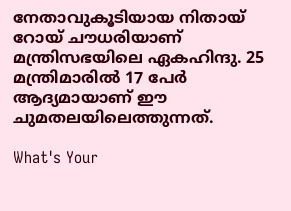നേതാവുകൂടിയായ നിതായ് റോയ് ചൗധരിയാണ് മന്ത്രിസഭയിലെ ഏകഹിന്ദു. 25 മന്ത്രിമാരിൽ 17 പേർ ആദ്യമായാണ് ഈ ചുമതലയിലെത്തുന്നത്.

What's Your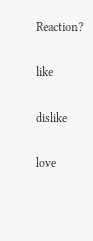Reaction?

like

dislike

love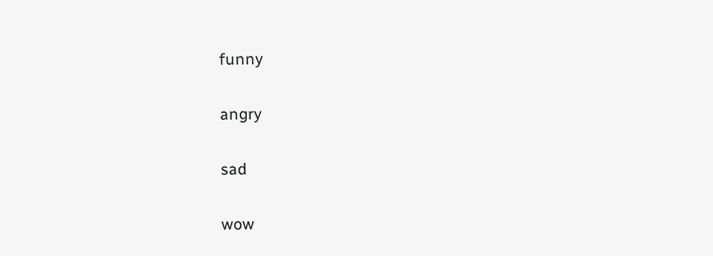funny

angry

sad

wow